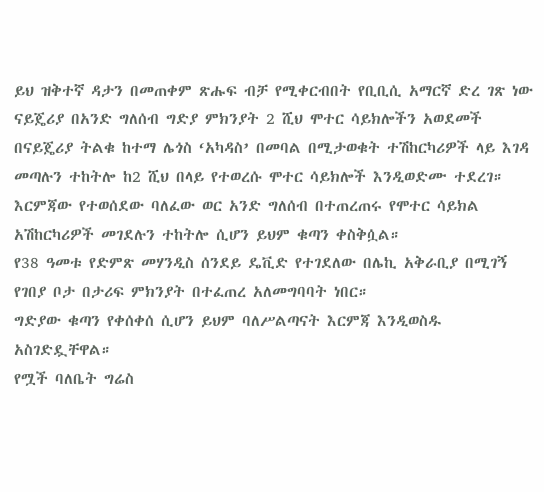ይህ ዝቅተኛ ዳታን በመጠቀም ጽሑፍ ብቻ የሚቀርብበት የቢቢሲ አማርኛ ድረ ገጽ ነው
ናይጄሪያ በአንድ ግለሰብ ግድያ ምክንያት 2 ሺህ ሞተር ሳይክሎችን አወደመች
በናይጄሪያ ትልቁ ከተማ ሌጎስ ‘አካዳስ’ በመባል በሚታወቁት ተሽከርካሪዎች ላይ እገዳ መጣሉን ተከትሎ ከ2 ሺህ በላይ የተወረሱ ሞተር ሳይክሎች እንዲወድሙ ተደረገ።
እርምጃው የተወሰደው ባለፈው ወር አንድ ግለሰብ በተጠረጠሩ የሞተር ሳይክል አሽከርካሪዎች መገደሉን ተከትሎ ሲሆን ይህም ቁጣን ቀስቅሷል።
የ38 ዓመቱ የድምጽ መሃንዲስ ሰንደይ ዴቪድ የተገደለው በሌኪ አቅራቢያ በሚገኝ የገበያ ቦታ በታሪፍ ምክንያት በተፈጠረ አለመግባባት ነበር።
ግድያው ቁጣን የቀሰቀሰ ሲሆን ይህም ባለሥልጣናት እርምጃ እንዲወስዱ አስገድዷቸዋል።
የሟች ባለቤት ግሬስ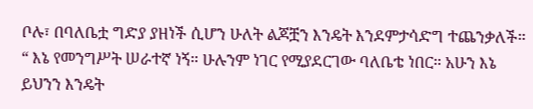ቦሉ፣ በባለቤቷ ግድያ ያዘነች ሲሆን ሁለት ልጆቿን እንዴት እንደምታሳድግ ተጨንቃለች።
“ እኔ የመንግሥት ሠራተኛ ነኝ። ሁሉንም ነገር የሚያደርገው ባለቤቴ ነበር። አሁን እኔ ይህንን እንዴት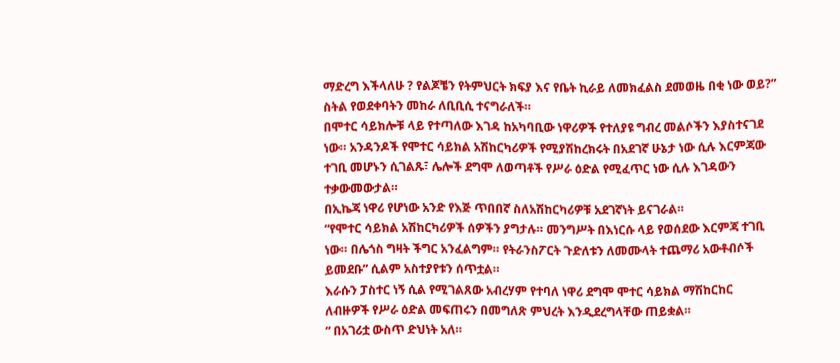ማድረግ እችላለሁ ? የልጆቼን የትምህርት ክፍያ እና የቤት ኪራይ ለመክፈልስ ደመወዜ በቂ ነው ወይ?” ስትል የወደቀባትን መከራ ለቢቢሲ ተናግራለች።
በሞተር ሳይክሎቹ ላይ የተጣለው እገዳ ከአካባቢው ነዋሪዎች የተለያዩ ግብረ መልሶችን እያስተናገደ ነው። አንዳንዶች የሞተር ሳይክል አሽከርካሪዎች የሚያሽከረክሩት በአደገኛ ሁኔታ ነው ሲሉ እርምጃው ተገቢ መሆኑን ሲገልጹ፣ ሌሎች ደግሞ ለወጣቶች የሥራ ዕድል የሚፈጥር ነው ሲሉ እገዳውን ተቃውመውታል።
በኢኬጃ ነዋሪ የሆነው አንድ የእጅ ጥበበኛ ስለአሽከርካሪዎቹ አደገኛነት ይናገራል።
“የሞተር ሳይክል አሽከርካሪዎች ሰዎችን ያግታሉ። መንግሥት በእነርሱ ላይ የወሰደው እርምጃ ተገቢ ነው። በሌጎስ ግዛት ችግር አንፈልግም። የትራንስፖርት ጉድለቱን ለመሙላት ተጨማሪ አውቶብሶች ይመደቡ” ሲልም አስተያየቱን ሰጥቷል።
እራሱን ፓስተር ነኝ ሲል የሚገልጸው አብረሃም የተባለ ነዋሪ ደግሞ ሞተር ሳይክል ማሽከርከር ለብዙዎች የሥራ ዕድል መፍጠሩን በመግለጽ ምህረት እንዲደረግላቸው ጠይቋል።
“ በአገሪቷ ውስጥ ድህነት አለ።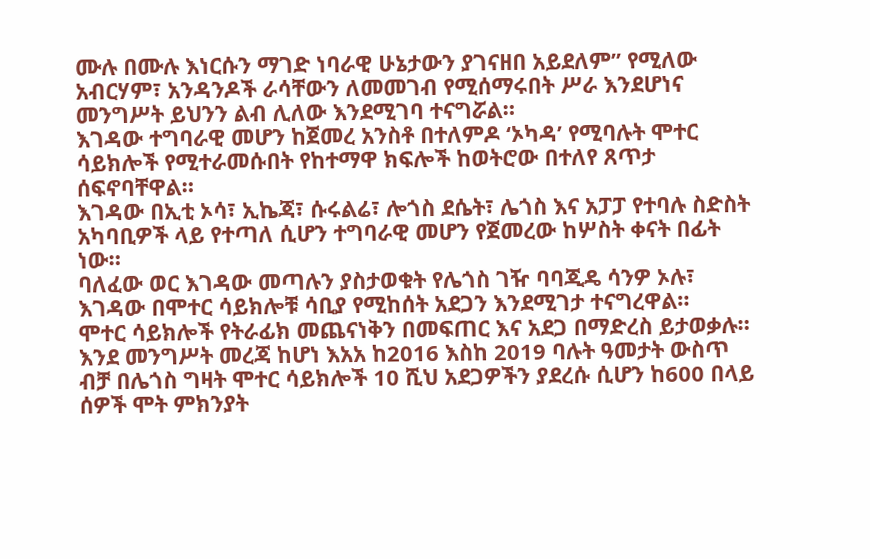ሙሉ በሙሉ እነርሱን ማገድ ነባራዊ ሁኔታውን ያገናዘበ አይደለም” የሚለው አብርሃም፣ አንዳንዶች ራሳቸውን ለመመገብ የሚሰማሩበት ሥራ እንደሆነና መንግሥት ይህንን ልብ ሊለው እንደሚገባ ተናግሯል።
እገዳው ተግባራዊ መሆን ከጀመረ አንስቶ በተለምዶ ‘ኦካዳ’ የሚባሉት ሞተር ሳይክሎች የሚተራመሱበት የከተማዋ ክፍሎች ከወትሮው በተለየ ጸጥታ ሰፍኖባቸዋል።
እገዳው በኢቲ ኦሳ፣ ኢኬጃ፣ ሱሩልሬ፣ ሎጎስ ደሴት፣ ሌጎስ እና አፓፓ የተባሉ ስድስት አካባቢዎች ላይ የተጣለ ሲሆን ተግባራዊ መሆን የጀመረው ከሦስት ቀናት በፊት ነው።
ባለፈው ወር እገዳው መጣሉን ያስታወቁት የሌጎስ ገዥ ባባጂዴ ሳንዎ ኦሉ፣ እገዳው በሞተር ሳይክሎቹ ሳቢያ የሚከሰት አደጋን እንደሚገታ ተናግረዋል።
ሞተር ሳይክሎች የትራፊክ መጨናነቅን በመፍጠር እና አደጋ በማድረስ ይታወቃሉ።
እንደ መንግሥት መረጃ ከሆነ እአአ ከ2016 እስከ 2019 ባሉት ዓመታት ውስጥ ብቻ በሌጎስ ግዛት ሞተር ሳይክሎች 10 ሺህ አደጋዎችን ያደረሱ ሲሆን ከ600 በላይ ሰዎች ሞት ምክንያት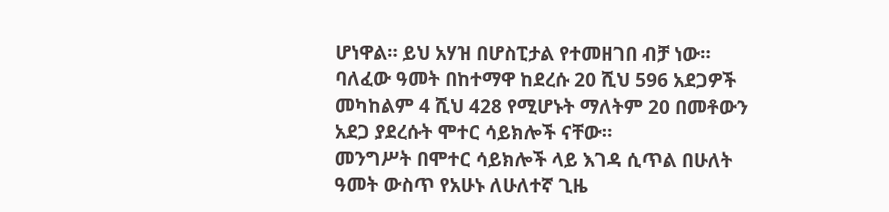ሆነዋል። ይህ አሃዝ በሆስፒታል የተመዘገበ ብቻ ነው።
ባለፈው ዓመት በከተማዋ ከደረሱ 20 ሺህ 596 አደጋዎች መካከልም 4 ሺህ 428 የሚሆኑት ማለትም 20 በመቶውን አደጋ ያደረሱት ሞተር ሳይክሎች ናቸው።
መንግሥት በሞተር ሳይክሎች ላይ እገዳ ሲጥል በሁለት ዓመት ውስጥ የአሁኑ ለሁለተኛ ጊዜ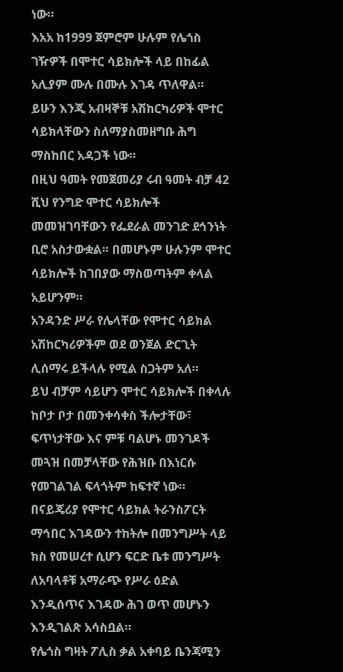ነው።
እአአ ከ1999 ጀምሮም ሁሉም የሌጎስ ገዥዎች በሞተር ሳይክሎች ላይ በከፊል አሊያም ሙሉ በሙሉ እገዳ ጥለዋል። ይሁን እንጂ አብዛኞቹ አሽከርካሪዎች ሞተር ሳይክላቸውን ስለማያስመዘግቡ ሕግ ማስከበር አዳጋች ነው።
በዚህ ዓመት የመጀመሪያ ሩብ ዓመት ብቻ 42 ሺህ የንግድ ሞተር ሳይክሎች መመዝገባቸውን የፌደራል መንገድ ደኅንነት ቢሮ አስታውቋል። በመሆኑም ሁሉንም ሞተር ሳይክሎች ከገበያው ማስወጣትም ቀላል አይሆንም።
አንዳንድ ሥራ የሌላቸው የሞተር ሳይክል አሽከርካሪዎችም ወደ ወንጀል ድርጊት ሊሰማሩ ይችላሉ የሚል ስጋትም አለ።
ይህ ብቻም ሳይሆን ሞተር ሳይክሎች በቀላሉ ከቦታ ቦታ በመንቀሳቀስ ችሎታቸው፣ ፍጥነታቸው እና ምቹ ባልሆኑ መንገዶች መጓዝ በመቻላቸው የሕዝቡ በእነርሱ የመገልገል ፍላጎትም ከፍተኛ ነው።
በናይጄሪያ የሞተር ሳይክል ትራንስፖርት ማኅበር እገዳውን ተከትሎ በመንግሥት ላይ ክስ የመሠረተ ሲሆን ፍርድ ቤቱ መንግሥት ለአባላቶቹ አማራጭ የሥራ ዕድል እንዲሰጥና እገዳው ሕገ ወጥ መሆኑን እንዲገልጽ አሳስቧል።
የሌጎስ ግዛት ፖሊስ ቃል አቀባይ ቤንጃሚን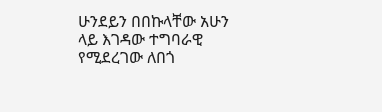ሁንደይን በበኩላቸው አሁን ላይ እገዳው ተግባራዊ የሚደረገው ለበጎ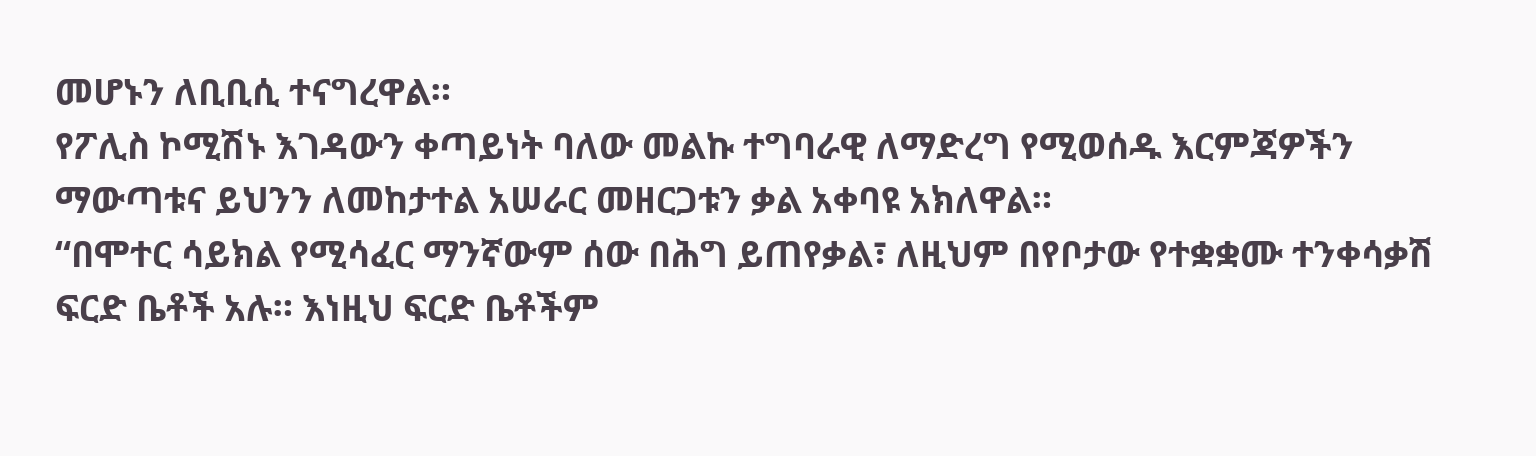መሆኑን ለቢቢሲ ተናግረዋል።
የፖሊስ ኮሚሽኑ እገዳውን ቀጣይነት ባለው መልኩ ተግባራዊ ለማድረግ የሚወሰዱ እርምጃዎችን ማውጣቱና ይህንን ለመከታተል አሠራር መዘርጋቱን ቃል አቀባዩ አክለዋል።
“በሞተር ሳይክል የሚሳፈር ማንኛውም ሰው በሕግ ይጠየቃል፣ ለዚህም በየቦታው የተቋቋሙ ተንቀሳቃሽ ፍርድ ቤቶች አሉ። እነዚህ ፍርድ ቤቶችም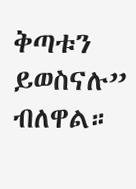ቅጣቱን ይወስናሉ” ብለዋል።